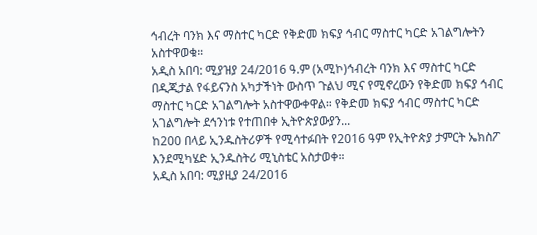ኅብረት ባንክ እና ማስተር ካርድ የቅድመ ክፍያ ኅብር ማስተር ካርድ አገልግሎትን አስተዋወቁ።
አዲስ አበባ: ሚያዝያ 24/2016 ዓ.ም (አሚኮ)ኅብረት ባንክ እና ማስተር ካርድ በዲጂታል የፋይናንስ አካታችነት ውስጥ ጉልህ ሚና የሚኖረውን የቅድመ ክፍያ ኅብር ማስተር ካርድ አገልግሎት አስተዋውቀዋል። የቅድመ ክፍያ ኅብር ማስተር ካርድ አገልግሎት ደኅንነቱ የተጠበቀ ኢትዮጵያውያን...
ከ200 በላይ ኢንዱስትሪዎች የሚሳተፉበት የ2016 ዓም የኢትዮጵያ ታምርት ኤክስፖ እንደሚካሄድ ኢንዱስትሪ ሚኒስቴር አስታወቀ።
አዲስ አበባ: ሚያዚያ 24/2016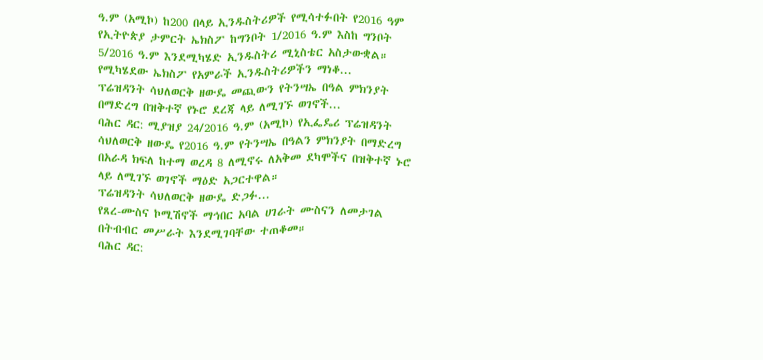ዓ.ም (አሚኮ) ከ200 በላይ ኢንዱስትሪዎች የሚሳተፉበት የ2016 ዓም የኢትዮጵያ ታምርት ኤክስፖ ከግንቦት 1/2016 ዓ.ም እስከ ግንቦት 5/2016 ዓ.ም እንደሚካሄድ ኢንዱስትሪ ሚኒስቴር አስታውቋል። የሚካሄደው ኤክስፖ የአምራች ኢንዱስትሪዎችን ማነቆ...
ፕሬዝዳንት ሳህለወርቅ ዘውዴ መጪውን የትንሣኤ በዓል ምክንያት በማድረግ በዝቅተኛ የኑሮ ደረጃ ላይ ለሚገኙ ወገኖች...
ባሕር ዳር: ሚያዝያ 24/2016 ዓ.ም (አሚኮ) የኢፌዴሪ ፕሬዝዳንት ሳህለወርቅ ዘውዴ የ2016 ዓ.ም የትንሣኤ በዓልን ምክንያት በማድረግ በአራዳ ክፍለ ከተማ ወረዳ 8 ለሚኖሩ ለአቅመ ደካሞችና በዝቅተኛ ኑሮ ላይ ለሚገኙ ወገኖች ማዕድ አጋርተዋል።
ፕሬዝዳንት ሳህለወርቅ ዘውዴ ድጋፉ...
የጸረ-ሙስና ኮሚሽኖች ማኅበር አባል ሀገራት ሙስናን ለመታገል በትብብር መሥራት እንደሚገባቸው ተጠቆመ።
ባሕር ዳር: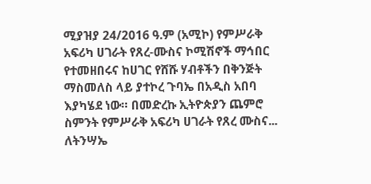ሚያዝያ 24/2016 ዓ.ም (አሚኮ) የምሥራቅ አፍሪካ ሀገራት የጸረ-ሙስና ኮሚሽኖች ማኅበር የተመዘበሩና ከሀገር የሸሹ ሃብቶችን በቅንጅት ማስመለስ ላይ ያተኮረ ጉባኤ በአዲስ አበባ እያካሄደ ነው። በመድረኩ ኢትዮጵያን ጨምሮ ስምንት የምሥራቅ አፍሪካ ሀገራት የጸረ ሙስና...
ለትንሣኤ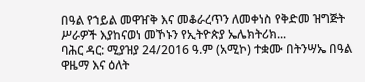በዓል የኀይል መዋዠቅ እና መቆራረጥን ለመቀነስ የቅድመ ዝግጅት ሥራዎች እያከናወነ መኾኑን የኢትዮጵያ ኤሌክትሪክ...
ባሕር ዳር: ሚያዝያ 24/2016 ዓ.ም (አሚኮ) ተቋሙ በትንሣኤ በዓል ዋዜማ እና ዕለት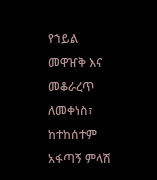የኀይል መዋዠቅ እና መቆራረጥ ለመቀነስ፣ ከተከሰተም አፋጣኝ ምላሽ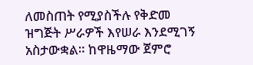ለመስጠት የሚያስችሉ የቅድመ ዝግጅት ሥራዎች እየሠራ እንደሚገኝ አስታውቋል። ከዋዜማው ጀምሮ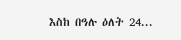እስከ በዓሉ ዕለት 24...